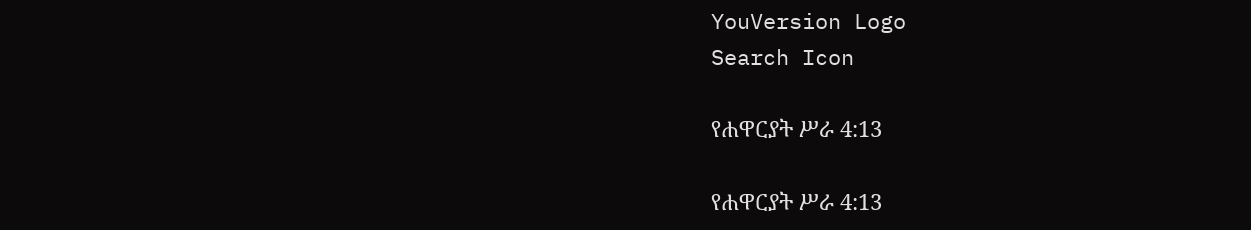YouVersion Logo
Search Icon

የሐዋርያት ሥራ 4:13

የሐዋርያት ሥራ 4:13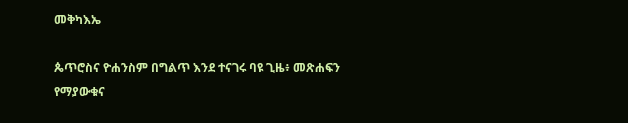መቅካእኤ

ጴጥሮስና ዮሐንስም በግልጥ እንደ ተናገሩ ባዩ ጊዜ፥ መጽሐፍን የማያውቁና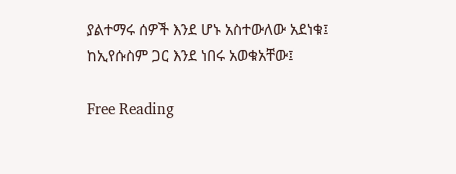ያልተማሩ ሰዎች እንደ ሆኑ አስተውለው አደነቁ፤ ከኢየሱስም ጋር እንደ ነበሩ አወቁአቸው፤

Free Reading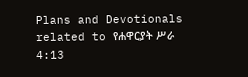Plans and Devotionals related to የሐዋርያት ሥራ 4:13